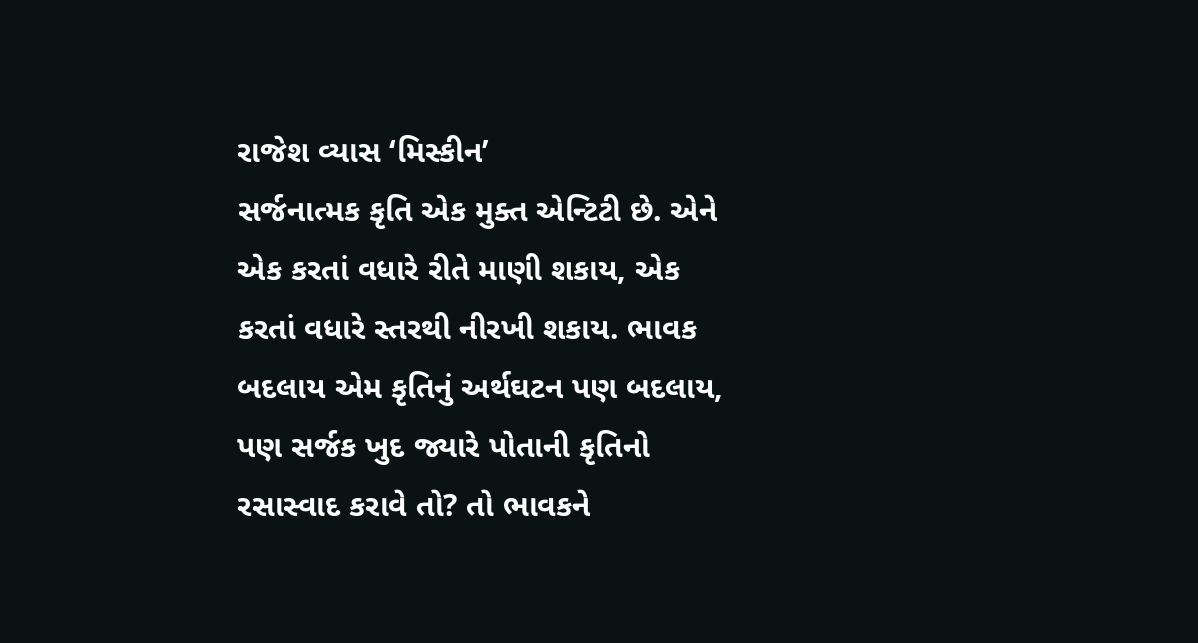રાજેશ વ્યાસ ‘મિસ્કીન’
સર્જનાત્મક કૃતિ એક મુક્ત એન્ટિટી છે. એને એક કરતાં વધારે રીતે માણી શકાય, એક કરતાં વધારે સ્તરથી નીરખી શકાય. ભાવક બદલાય એમ કૃતિનું અર્થઘટન પણ બદલાય, પણ સર્જક ખુદ જ્યારે પોતાની કૃતિનો રસાસ્વાદ કરાવે તો? તો ભાવકને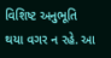વિશિષ્ટ અનુભૂતિ થયા વગર ન રહે. આ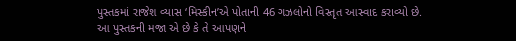પુસ્તકમાં રાજેશ વ્યાસ ‘મિસ્કીન’એ પોતાની 46 ગઝલોનો વિસ્તૃત આસ્વાદ કરાવ્યો છે. આ પુસ્તકની મજા એ છે કે તે આપણને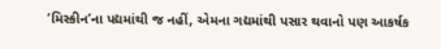‘મિસ્કીન’ના પદ્યમાંથી જ નહીં, એમના ગદ્યમાંથી પસાર થવાનો પણ આકર્ષક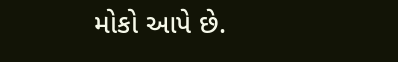મોકો આપે છે.